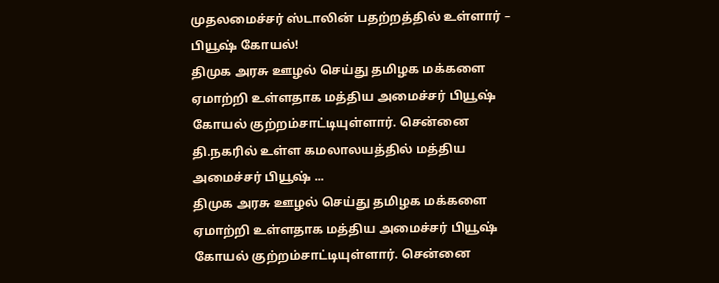முதலமைச்சர் ஸ்டாலின் பதற்றத்தில் உள்ளார் – பியூஷ் கோயல்!
திமுக அரசு ஊழல் செய்து தமிழக மக்களை ஏமாற்றி உள்ளதாக மத்திய அமைச்சர் பியூஷ் கோயல் குற்றம்சாட்டியுள்ளார். சென்னை தி.நகரில் உள்ள கமலாலயத்தில் மத்திய அமைச்சர் பியூஷ் ...
திமுக அரசு ஊழல் செய்து தமிழக மக்களை ஏமாற்றி உள்ளதாக மத்திய அமைச்சர் பியூஷ் கோயல் குற்றம்சாட்டியுள்ளார். சென்னை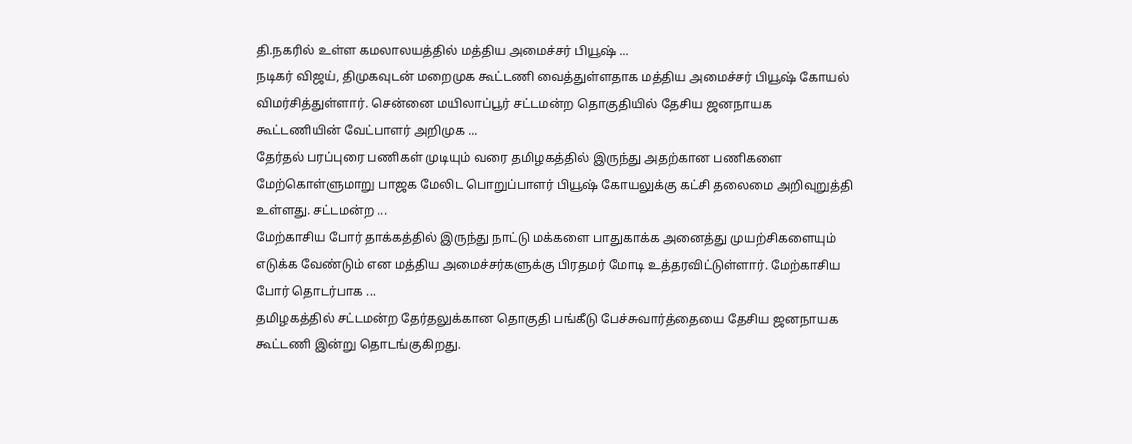தி.நகரில் உள்ள கமலாலயத்தில் மத்திய அமைச்சர் பியூஷ் ...
நடிகர் விஜய், திமுகவுடன் மறைமுக கூட்டணி வைத்துள்ளதாக மத்திய அமைச்சர் பியூஷ் கோயல் விமர்சித்துள்ளார். சென்னை மயிலாப்பூர் சட்டமன்ற தொகுதியில் தேசிய ஜனநாயக கூட்டணியின் வேட்பாளர் அறிமுக ...
தேர்தல் பரப்புரை பணிகள் முடியும் வரை தமிழகத்தில் இருந்து அதற்கான பணிகளை மேற்கொள்ளுமாறு பாஜக மேலிட பொறுப்பாளர் பியூஷ் கோயலுக்கு கட்சி தலைமை அறிவுறுத்தி உள்ளது. சட்டமன்ற ...
மேற்காசிய போர் தாக்கத்தில் இருந்து நாட்டு மக்களை பாதுகாக்க அனைத்து முயற்சிகளையும் எடுக்க வேண்டும் என மத்திய அமைச்சர்களுக்கு பிரதமர் மோடி உத்தரவிட்டுள்ளார். மேற்காசிய போர் தொடர்பாக ...
தமிழகத்தில் சட்டமன்ற தேர்தலுக்கான தொகுதி பங்கீடு பேச்சுவார்த்தையை தேசிய ஜனநாயக கூட்டணி இன்று தொடங்குகிறது.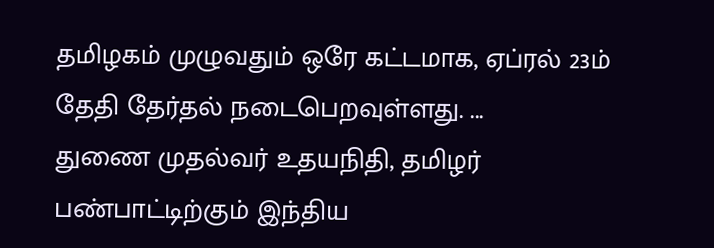தமிழகம் முழுவதும் ஒரே கட்டமாக, ஏப்ரல் 23ம் தேதி தேர்தல் நடைபெறவுள்ளது. ...
துணை முதல்வர் உதயநிதி, தமிழர் பண்பாட்டிற்கும் இந்திய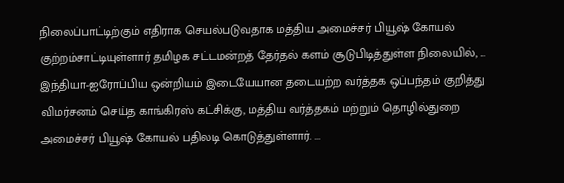நிலைப்பாட்டிற்கும் எதிராக செயல்படுவதாக மத்திய அமைச்சர் பியூஷ் கோயல் குற்றம்சாட்டியுள்ளார் தமிழக சட்டமன்றத் தேர்தல் களம் சூடுபிடித்துள்ள நிலையில், ...
இந்தியா-ஐரோப்பிய ஒன்றியம் இடையேயான தடையற்ற வர்த்தக ஒப்பந்தம் குறித்து விமர்சனம் செய்த காங்கிரஸ் கட்சிக்கு, மத்திய வர்த்தகம் மற்றும் தொழில்துறை அமைச்சர் பியூஷ் கோயல் பதிலடி கொடுத்துள்ளார். ...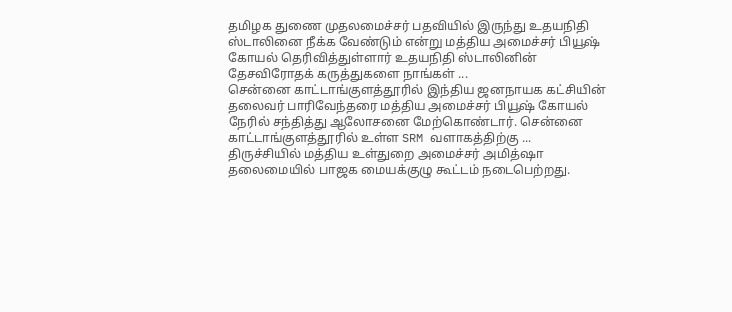தமிழக துணை முதலமைச்சர் பதவியில் இருந்து உதயநிதி ஸ்டாலினை நீக்க வேண்டும் என்று மத்திய அமைச்சர் பியூஷ் கோயல் தெரிவித்துள்ளார் உதயநிதி ஸ்டாலினின் தேசவிரோதக் கருத்துகளை நாங்கள் ...
சென்னை காட்டாங்குளத்தூரில் இந்திய ஜனநாயக கட்சியின் தலைவர் பாரிவேந்தரை மத்திய அமைச்சர் பியூஷ் கோயல் நேரில் சந்தித்து ஆலோசனை மேற்கொண்டார். சென்னை காட்டாங்குளத்தூரில் உள்ள SRM வளாகத்திற்கு ...
திருச்சியில் மத்திய உள்துறை அமைச்சர் அமித்ஷா தலைமையில் பாஜக மையக்குழு கூட்டம் நடைபெற்றது.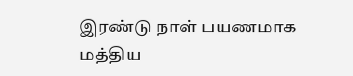இரண்டு நாள் பயணமாக மத்திய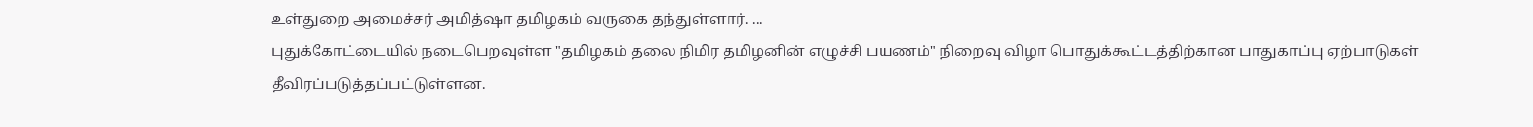உள்துறை அமைச்சர் அமித்ஷா தமிழகம் வருகை தந்துள்ளார். ...
புதுக்கோட்டையில் நடைபெறவுள்ள "தமிழகம் தலை நிமிர தமிழனின் எழுச்சி பயணம்" நிறைவு விழா பொதுக்கூட்டத்திற்கான பாதுகாப்பு ஏற்பாடுகள் தீவிரப்படுத்தப்பட்டுள்ளன.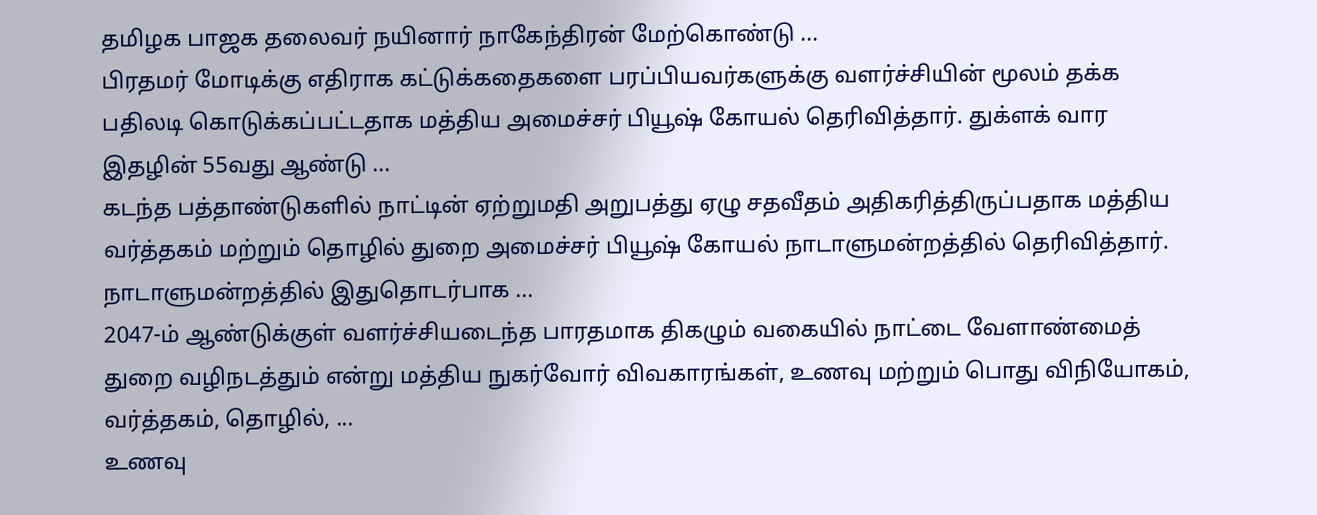தமிழக பாஜக தலைவர் நயினார் நாகேந்திரன் மேற்கொண்டு ...
பிரதமர் மோடிக்கு எதிராக கட்டுக்கதைகளை பரப்பியவர்களுக்கு வளர்ச்சியின் மூலம் தக்க பதிலடி கொடுக்கப்பட்டதாக மத்திய அமைச்சர் பியூஷ் கோயல் தெரிவித்தார். துக்ளக் வார இதழின் 55வது ஆண்டு ...
கடந்த பத்தாண்டுகளில் நாட்டின் ஏற்றுமதி அறுபத்து ஏழு சதவீதம் அதிகரித்திருப்பதாக மத்திய வர்த்தகம் மற்றும் தொழில் துறை அமைச்சர் பியூஷ் கோயல் நாடாளுமன்றத்தில் தெரிவித்தார். நாடாளுமன்றத்தில் இதுதொடர்பாக ...
2047-ம் ஆண்டுக்குள் வளர்ச்சியடைந்த பாரதமாக திகழும் வகையில் நாட்டை வேளாண்மைத் துறை வழிநடத்தும் என்று மத்திய நுகர்வோர் விவகாரங்கள், உணவு மற்றும் பொது விநியோகம், வர்த்தகம், தொழில், ...
உணவு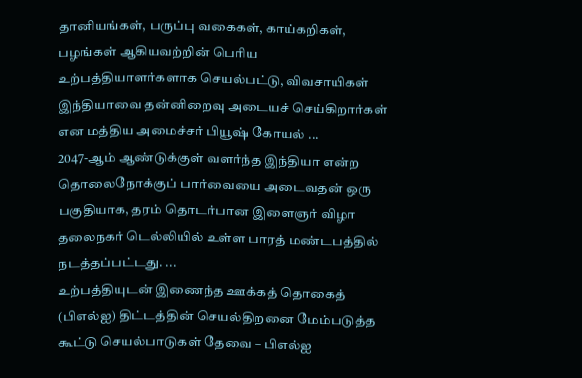தானியங்கள், பருப்பு வகைகள், காய்கறிகள், பழங்கள் ஆகியவற்றின் பெரிய உற்பத்தியாளர்களாக செயல்பட்டு, விவசாயிகள் இந்தியாவை தன்னிறைவு அடையச் செய்கிறார்கள் என மத்திய அமைச்சர் பியூஷ் கோயல் ...
2047-ஆம் ஆண்டுக்குள் வளர்ந்த இந்தியா என்ற தொலைநோக்குப் பார்வையை அடைவதன் ஒரு பகுதியாக, தரம் தொடர்பான இளைஞர் விழா தலைநகர் டெல்லியில் உள்ள பாரத் மண்டபத்தில் நடத்தப்பட்டது. ...
உற்பத்தியுடன் இணைந்த ஊக்கத் தொகைத் (பிஎல்ஐ) திட்டத்தின் செயல்திறனை மேம்படுத்த கூட்டு செயல்பாடுகள் தேவை – பிஎல்ஐ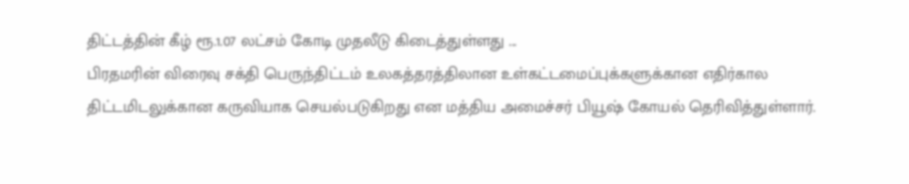திட்டத்தின் கீழ் ரூ.1.07 லட்சம் கோடி முதலீடு கிடைத்துள்ளது ...
பிரதமரின் விரைவு சக்தி பெருந்திட்டம் உலகத்தரத்திலான உள்கட்டமைப்புக்களுக்கான எதிர்கால திட்டமிடலுக்கான கருவியாக செயல்படுகிறது என மத்திய அமைச்சர் பியூஷ் கோயல் தெரிவித்துள்ளார்.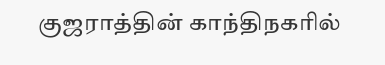குஜராத்தின் காந்திநகரில்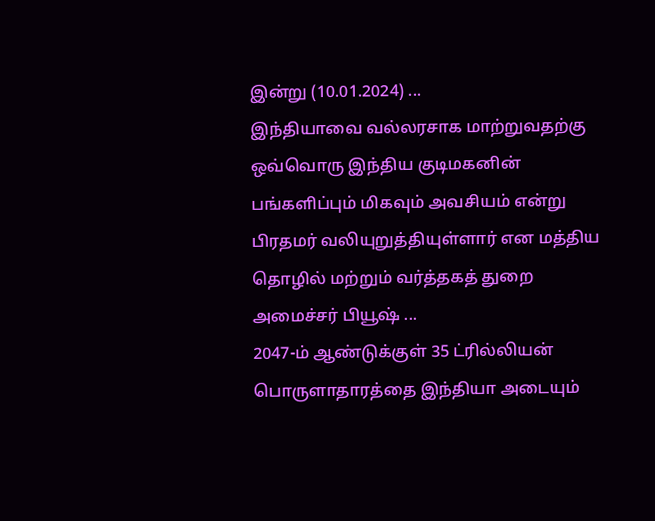இன்று (10.01.2024) ...
இந்தியாவை வல்லரசாக மாற்றுவதற்கு ஒவ்வொரு இந்திய குடிமகனின் பங்களிப்பும் மிகவும் அவசியம் என்று பிரதமர் வலியுறுத்தியுள்ளார் என மத்திய தொழில் மற்றும் வர்த்தகத் துறை அமைச்சர் பியூஷ் ...
2047-ம் ஆண்டுக்குள் 35 ட்ரில்லியன் பொருளாதாரத்தை இந்தியா அடையும்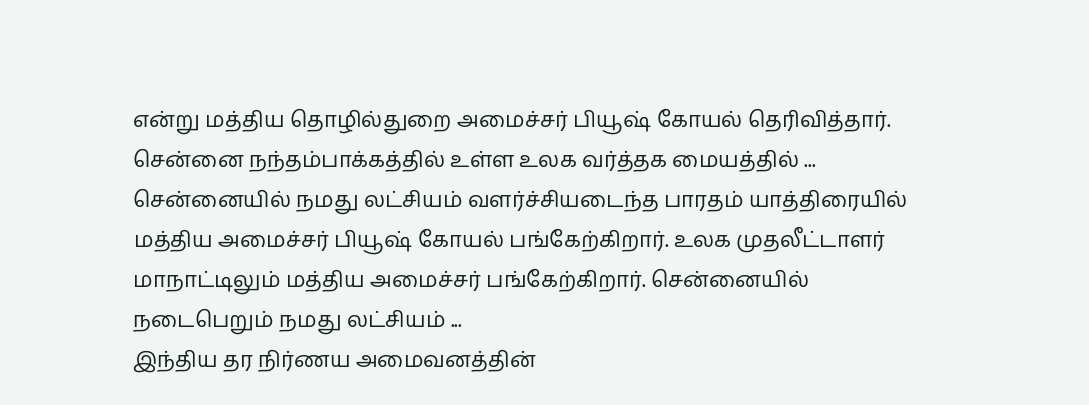என்று மத்திய தொழில்துறை அமைச்சர் பியூஷ் கோயல் தெரிவித்தார். சென்னை நந்தம்பாக்கத்தில் உள்ள உலக வர்த்தக மையத்தில் ...
சென்னையில் நமது லட்சியம் வளர்ச்சியடைந்த பாரதம் யாத்திரையில் மத்திய அமைச்சர் பியூஷ் கோயல் பங்கேற்கிறார். உலக முதலீட்டாளர் மாநாட்டிலும் மத்திய அமைச்சர் பங்கேற்கிறார். சென்னையில் நடைபெறும் நமது லட்சியம் ...
இந்திய தர நிர்ணய அமைவனத்தின்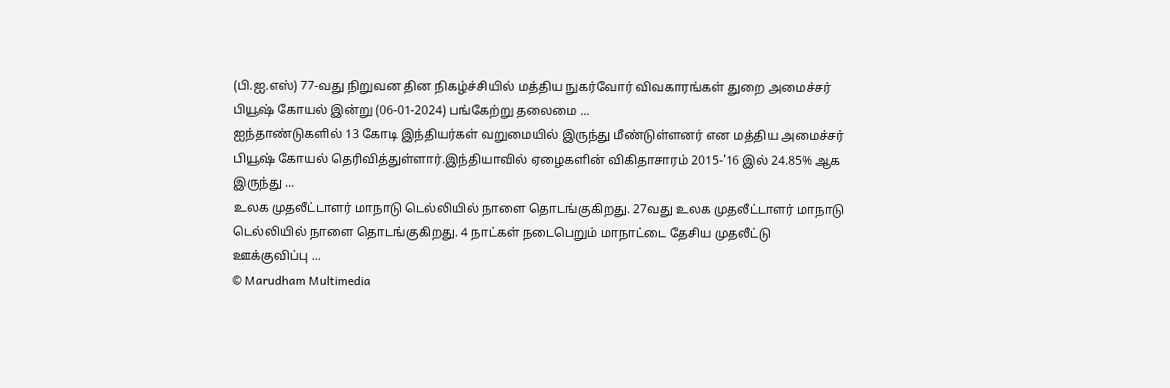(பி.ஐ.எஸ்) 77-வது நிறுவன தின நிகழ்ச்சியில் மத்திய நுகர்வோர் விவகாரங்கள் துறை அமைச்சர் பியூஷ் கோயல் இன்று (06-01-2024) பங்கேற்று தலைமை ...
ஐந்தாண்டுகளில் 13 கோடி இந்தியர்கள் வறுமையில் இருந்து மீண்டுள்ளனர் என மத்திய அமைச்சர் பியூஷ் கோயல் தெரிவித்துள்ளார்.இந்தியாவில் ஏழைகளின் விகிதாசாரம் 2015-'16 இல் 24.85% ஆக இருந்து ...
உலக முதலீட்டாளர் மாநாடு டெல்லியில் நாளை தொடங்குகிறது. 27வது உலக முதலீட்டாளர் மாநாடு டெல்லியில் நாளை தொடங்குகிறது. 4 நாட்கள் நடைபெறும் மாநாட்டை தேசிய முதலீட்டு ஊக்குவிப்பு ...
© Marudham Multimedia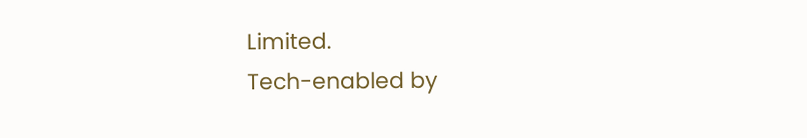Limited.
Tech-enabled by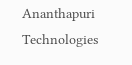Ananthapuri Technologies